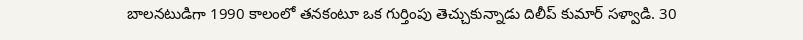బాలనటుడిగా 1990 కాలంలో తనకంటూ ఒక గుర్తింపు తెచ్చుకున్నాడు దిలీప్ కుమార్ సళ్వాడి. 30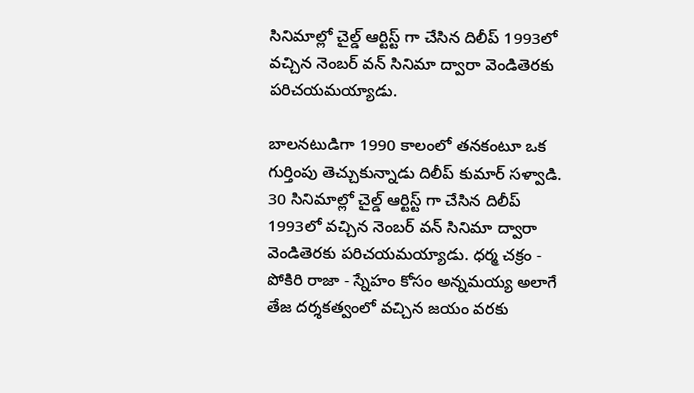సినిమాల్లో చైల్డ్ ఆర్టిస్ట్ గా చేసిన దిలీప్ 1993లో వచ్చిన నెంబర్ వన్ సినిమా ద్వారా వెండితెరకు పరిచయమయ్యాడు.

బాలనటుడిగా 1990 కాలంలో తనకంటూ ఒక గుర్తింపు తెచ్చుకున్నాడు దిలీప్ కుమార్ సళ్వాడి. 30 సినిమాల్లో చైల్డ్ ఆర్టిస్ట్ గా చేసిన దిలీప్ 1993లో వచ్చిన నెంబర్ వన్ సినిమా ద్వారా వెండితెరకు పరిచయమయ్యాడు. ధర్మ చక్రం - పోకిరి రాజా - స్నేహం కోసం అన్నమయ్య అలాగే తేజ దర్శకత్వంలో వచ్చిన జయం వరకు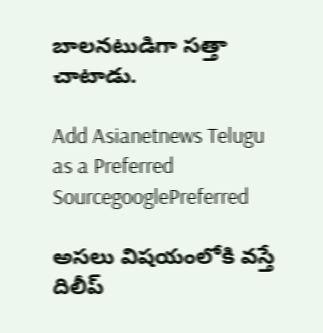బాలనటుడిగా సత్తా చాటాడు.

Add Asianetnews Telugu as a Preferred SourcegooglePreferred

అసలు విషయంలోకి వస్తే దిలీప్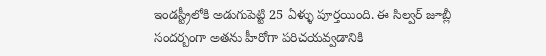ఇండస్ట్రీలోకి అడుగుపెట్టి 25 ఏళ్ళు పూర్తయింది. ఈ సిల్వర్ జూబ్లీ సందర్బంగా అతను హీరోగా పరిచయవ్వడానికి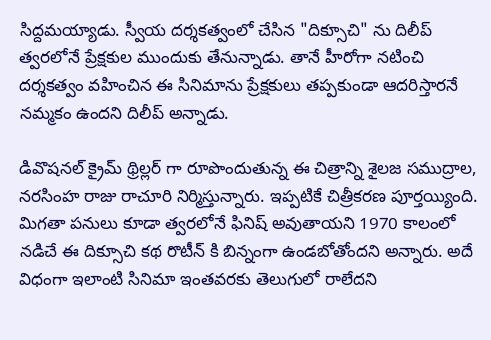సిద్దమయ్యాడు. స్వీయ దర్శకత్వంలో చేసిన "దిక్సూచి" ను దిలీప్ త్వరలోనే ప్రేక్షకుల ముందుకు తేనున్నాడు. తానే హీరోగా నటించి దర్శకత్వం వహించిన ఈ సినిమాను ప్రేక్షకులు తప్పకుండా ఆదరిస్తారనే నమ్మకం ఉందని దిలీప్ అన్నాడు.

డివొషనల్ క్రైమ్ థ్రిల్లర్ గా రూపొందుతున్న ఈ చిత్రాన్ని శైలజ సముద్రాల, నరసింహ రాజు రాచూరి నిర్మిస్తున్నారు. ఇప్పటికే చిత్రీకరణ పూర్తయ్యింది. మిగతా పనులు కూడా త్వరలోనే ఫినిష్ అవుతాయని 1970 కాలంలో నడిచే ఈ దిక్సూచి కథ రొటీన్ కి బిన్నంగా ఉండబోతోందని అన్నారు. అదే విధంగా ఇలాంటి సినిమా ఇంతవరకు తెలుగులో రాలేదని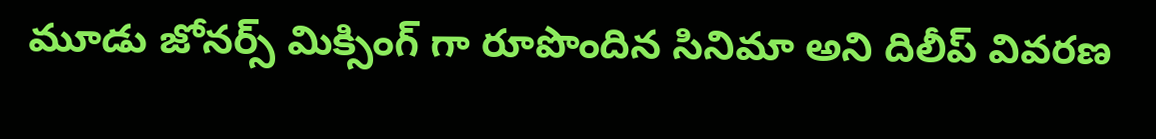మూడు జోనర్స్ మిక్సింగ్ గా రూపొందిన సినిమా అని దిలీప్ వివరణ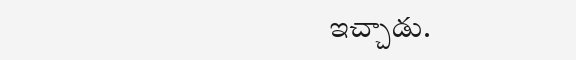ఇచ్చాడు.